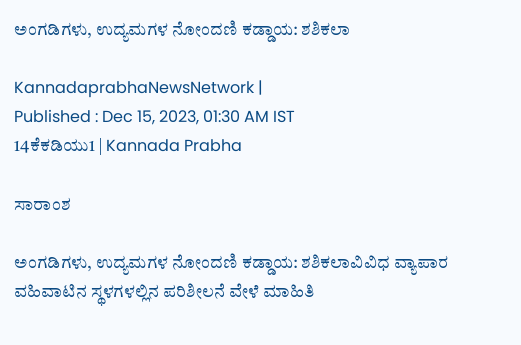ಅಂಗಡಿಗಳು, ಉದ್ಯಮಗಳ ನೋಂದಣಿ ಕಡ್ಡಾಯ: ಶಶಿಕಲಾ

KannadaprabhaNewsNetwork |
Published : Dec 15, 2023, 01:30 AM IST
14ಕೆಕಡಿಯು1 | Kannada Prabha

ಸಾರಾಂಶ

ಅಂಗಡಿಗಳು, ಉದ್ಯಮಗಳ ನೋಂದಣಿ ಕಡ್ಡಾಯ: ಶಶಿಕಲಾವಿವಿಧ ವ್ಯಾಪಾರ ವಹಿವಾಟಿನ ಸ್ಥಳಗಳಲ್ಲಿನ ಪರಿಶೀಲನೆ ವೇಳೆ ಮಾಹಿತಿ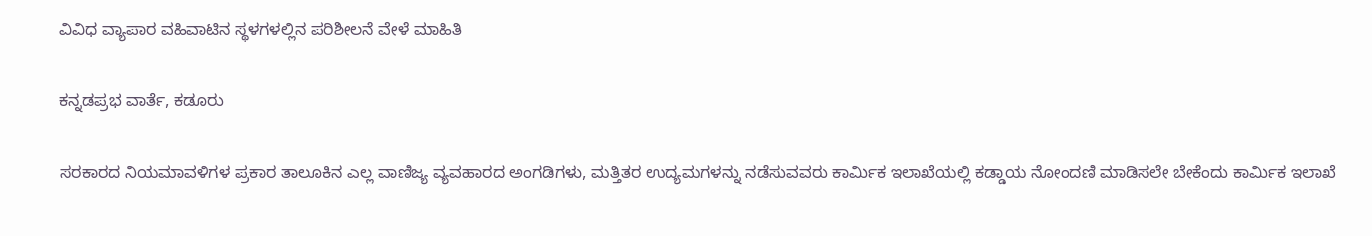ವಿವಿಧ ವ್ಯಾಪಾರ ವಹಿವಾಟಿನ ಸ್ಥಳಗಳಲ್ಲಿನ ಪರಿಶೀಲನೆ ವೇಳೆ ಮಾಹಿತಿ

ಕನ್ನಡಪ್ರಭ ವಾರ್ತೆ, ಕಡೂರು

ಸರಕಾರದ ನಿಯಮಾವಳಿಗಳ ಪ್ರಕಾರ ತಾಲೂಕಿನ ಎಲ್ಲ ವಾಣಿಜ್ಯ ವ್ಯವಹಾರದ ಅಂಗಡಿಗಳು, ಮತ್ತಿತರ ಉದ್ಯಮಗಳನ್ನು ನಡೆಸುವವರು ಕಾರ್ಮಿಕ ಇಲಾಖೆಯಲ್ಲಿ ಕಡ್ಡಾಯ ನೋಂದಣಿ ಮಾಡಿಸಲೇ ಬೇಕೆಂದು ಕಾರ್ಮಿಕ ಇಲಾಖೆ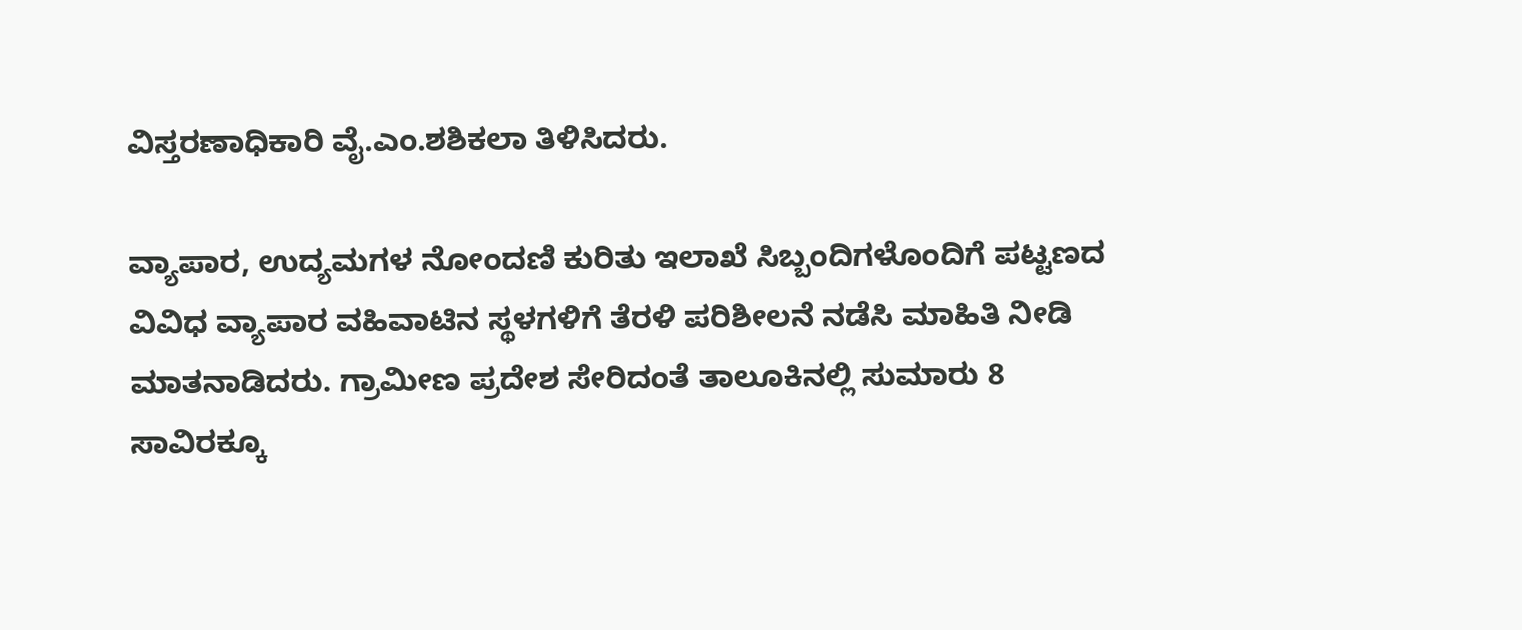ವಿಸ್ತರಣಾಧಿಕಾರಿ ವೈ.ಎಂ.ಶಶಿಕಲಾ ತಿಳಿಸಿದರು.

ವ್ಯಾಪಾರ, ಉದ್ಯಮಗಳ ನೋಂದಣಿ ಕುರಿತು ಇಲಾಖೆ ಸಿಬ್ಬಂದಿಗಳೊಂದಿಗೆ ಪಟ್ಟಣದ ವಿವಿಧ ವ್ಯಾಪಾರ ವಹಿವಾಟಿನ ಸ್ಥಳಗಳಿಗೆ ತೆರಳಿ ಪರಿಶೀಲನೆ ನಡೆಸಿ ಮಾಹಿತಿ ನೀಡಿ ಮಾತನಾಡಿದರು. ಗ್ರಾಮೀಣ ಪ್ರದೇಶ ಸೇರಿದಂತೆ ತಾಲೂಕಿನಲ್ಲಿ ಸುಮಾರು 8 ಸಾವಿರಕ್ಕೂ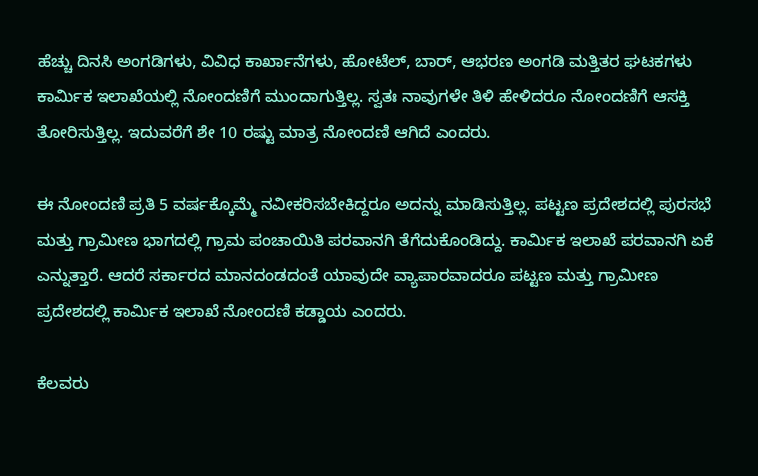ಹೆಚ್ಚು ದಿನಸಿ ಅಂಗಡಿಗಳು, ವಿವಿಧ ಕಾರ್ಖಾನೆಗಳು, ಹೋಟೆಲ್‍, ಬಾರ್, ಆಭರಣ ಅಂಗಡಿ ಮತ್ತಿತರ ಘಟಕಗಳು ಕಾರ್ಮಿಕ ಇಲಾಖೆಯಲ್ಲಿ ನೋಂದಣಿಗೆ ಮುಂದಾಗುತ್ತಿಲ್ಲ. ಸ್ವತಃ ನಾವುಗಳೇ ತಿಳಿ ಹೇಳಿದರೂ ನೋಂದಣಿಗೆ ಆಸಕ್ತಿ ತೋರಿಸುತ್ತಿಲ್ಲ. ಇದುವರೆಗೆ ಶೇ 10 ರಷ್ಟು ಮಾತ್ರ ನೋಂದಣಿ ಆಗಿದೆ ಎಂದರು.

ಈ ನೋಂದಣಿ ಪ್ರತಿ 5 ವರ್ಷಕ್ಕೊಮ್ಮೆ ನವೀಕರಿಸಬೇಕಿದ್ದರೂ ಅದನ್ನು ಮಾಡಿಸುತ್ತಿಲ್ಲ. ಪಟ್ಟಣ ಪ್ರದೇಶದಲ್ಲಿ ಪುರಸಭೆ ಮತ್ತು ಗ್ರಾಮೀಣ ಭಾಗದಲ್ಲಿ ಗ್ರಾಮ ಪಂಚಾಯಿತಿ ಪರವಾನಗಿ ತೆಗೆದುಕೊಂಡಿದ್ದು. ಕಾರ್ಮಿಕ ಇಲಾಖೆ ಪರವಾನಗಿ ಏಕೆ ಎನ್ನುತ್ತಾರೆ. ಆದರೆ ಸರ್ಕಾರದ ಮಾನದಂಡದಂತೆ ಯಾವುದೇ ವ್ಯಾಪಾರವಾದರೂ ಪಟ್ಟಣ ಮತ್ತು ಗ್ರಾಮೀಣ ಪ್ರದೇಶದಲ್ಲಿ ಕಾರ್ಮಿಕ ಇಲಾಖೆ ನೋಂದಣಿ ಕಡ್ಡಾಯ ಎಂದರು.

ಕೆಲವರು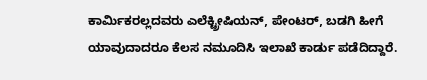ಕಾರ್ಮಿಕರಲ್ಲದವರು ಎಲೆಕ್ಟ್ರೀಷಿಯನ್, ಪೇಂಟರ್, ಬಡಗಿ ಹೀಗೆ ಯಾವುದಾದರೂ ಕೆಲಸ ನಮೂದಿಸಿ ಇಲಾಖೆ ಕಾರ್ಡು ಪಡೆದಿದ್ದಾರೆ.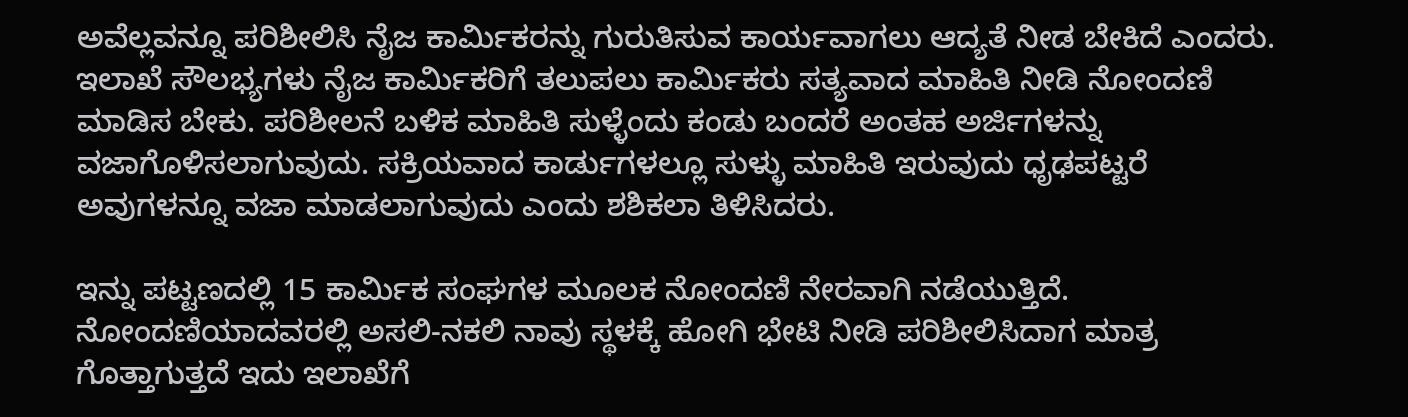ಅವೆಲ್ಲವನ್ನೂ ಪರಿಶೀಲಿಸಿ ನೈಜ ಕಾರ್ಮಿಕರನ್ನು ಗುರುತಿಸುವ ಕಾರ್ಯವಾಗಲು ಆದ್ಯತೆ ನೀಡ ಬೇಕಿದೆ ಎಂದರು. ಇಲಾಖೆ ಸೌಲಭ್ಯಗಳು ನೈಜ ಕಾರ್ಮಿಕರಿಗೆ ತಲುಪಲು ಕಾರ್ಮಿಕರು ಸತ್ಯವಾದ ಮಾಹಿತಿ ನೀಡಿ ನೋಂದಣಿ ಮಾಡಿಸ ಬೇಕು. ಪರಿಶೀಲನೆ ಬಳಿಕ ಮಾಹಿತಿ ಸುಳ್ಳೆಂದು ಕಂಡು ಬಂದರೆ ಅಂತಹ ಅರ್ಜಿಗಳನ್ನು ವಜಾಗೊಳಿಸಲಾಗುವುದು. ಸಕ್ರಿಯವಾದ ಕಾರ್ಡುಗಳಲ್ಲೂ ಸುಳ್ಳು ಮಾಹಿತಿ ಇರುವುದು ಧೃಢಪಟ್ಟರೆ ಅವುಗಳನ್ನೂ ವಜಾ ಮಾಡಲಾಗುವುದು ಎಂದು ಶಶಿಕಲಾ ತಿಳಿಸಿದರು.

ಇನ್ನು ಪಟ್ಟಣದಲ್ಲಿ 15 ಕಾರ್ಮಿಕ ಸಂಘಗಳ ಮೂಲಕ ನೋಂದಣಿ ನೇರವಾಗಿ ನಡೆಯುತ್ತಿದೆ. ನೋಂದಣಿಯಾದವರಲ್ಲಿ ಅಸಲಿ-ನಕಲಿ ನಾವು ಸ್ಥಳಕ್ಕೆ ಹೋಗಿ ಭೇಟಿ ನೀಡಿ ಪರಿಶೀಲಿಸಿದಾಗ ಮಾತ್ರ ಗೊತ್ತಾಗುತ್ತದೆ ಇದು ಇಲಾಖೆಗೆ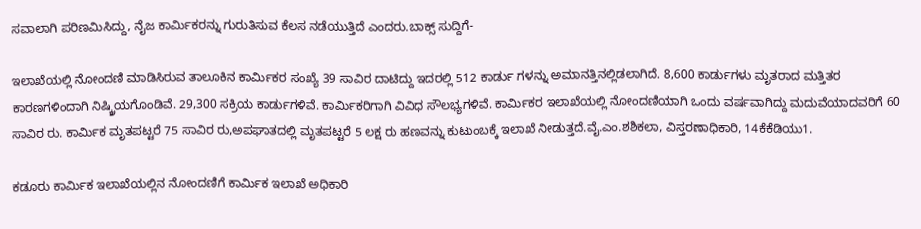ಸವಾಲಾಗಿ ಪರಿಣಮಿಸಿದ್ದು, ನೈಜ ಕಾರ್ಮಿಕರನ್ನು ಗುರುತಿಸುವ ಕೆಲಸ ನಡೆಯುತ್ತಿದೆ ಎಂದರು.ಬಾಕ್ಸ್‌ ಸುದ್ದಿಗೆ-

ಇಲಾಖೆಯಲ್ಲಿ ನೋಂದಣಿ ಮಾಡಿಸಿರುವ ತಾಲೂಕಿನ ಕಾರ್ಮಿಕರ ಸಂಖ್ಯೆ 39 ಸಾವಿರ ದಾಟಿದ್ದು ಇದರಲ್ಲಿ 512 ಕಾರ್ಡು ಗಳನ್ನು ಅಮಾನತ್ತಿನಲ್ಲಿಡಲಾಗಿದೆ. 8,600 ಕಾರ್ಡುಗಳು ಮೃತರಾದ ಮತ್ತಿತರ ಕಾರಣಗಳಿಂದಾಗಿ ನಿಷ್ಕ್ರಿಯಗೊಂಡಿವೆ. 29,300 ಸಕ್ರಿಯ ಕಾರ್ಡುಗಳಿವೆ. ಕಾರ್ಮಿಕರಿಗಾಗಿ ವಿವಿಧ ಸೌಲಭ್ಯಗಳಿವೆ. ಕಾರ್ಮಿಕರ ಇಲಾಖೆಯಲ್ಲಿ ನೋಂದಣಿಯಾಗಿ ಒಂದು ವರ್ಷವಾಗಿದ್ದು ಮದುವೆಯಾದವರಿಗೆ 60 ಸಾವಿರ ರು. ಕಾರ್ಮಿಕ ಮೃತಪಟ್ಟರೆ 75 ಸಾವಿರ ರು,ಅಪಘಾತದಲ್ಲಿ ಮೃತಪಟ್ಟರೆ 5 ಲಕ್ಷ ರು ಹಣವನ್ನು ಕುಟುಂಬಕ್ಕೆ ಇಲಾಖೆ ನೀಡುತ್ತದೆ.ವೈ.ಎಂ.ಶಶಿಕಲಾ, ವಿಸ್ತರಣಾಧಿಕಾರಿ, 14ಕೆಕೆಡಿಯು1.

ಕಡೂರು ಕಾರ್ಮಿಕ ಇಲಾಖೆಯಲ್ಲಿನ ನೋಂದಣಿಗೆ ಕಾರ್ಮಿಕ ಇಲಾಖೆ ಅಧಿಕಾರಿ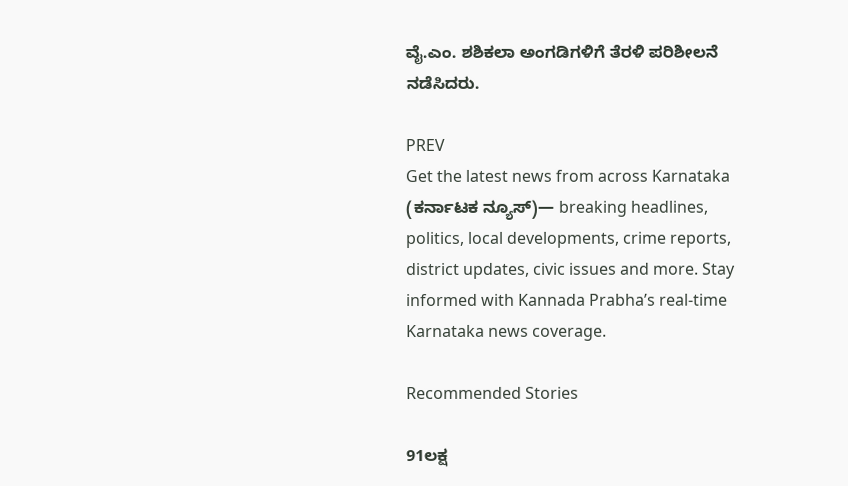ವೈ.ಎಂ. ಶಶಿಕಲಾ ಅಂಗಡಿಗಳಿಗೆ ತೆರಳಿ ಪರಿಶೀಲನೆ ನಡೆಸಿದರು.

PREV
Get the latest news from across Karnataka (ಕರ್ನಾಟಕ ನ್ಯೂಸ್)— breaking headlines, politics, local developments, crime reports, district updates, civic issues and more. Stay informed with Kannada Prabha’s real‑time Karnataka news coverage.

Recommended Stories

91ಲಕ್ಷ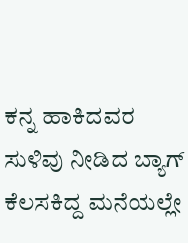ಕನ್ನ ಹಾಕಿದವರ ಸುಳಿವು ನೀಡಿದ ಬ್ಯಾಗ್‌
ಕೆಲಸಕಿದ್ದ ಮನೆಯಲ್ಲೇ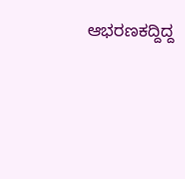ಆಭರಣಕದ್ದಿದ್ದ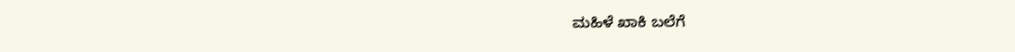ಮಹಿಳೆ ಖಾಕಿ ಬಲೆಗೆ